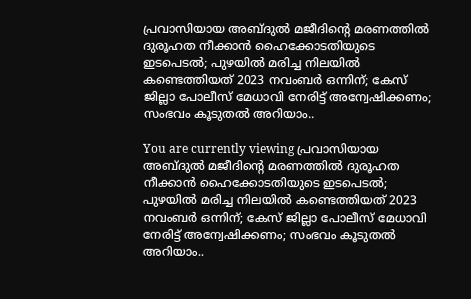പ്രവാസിയായ അബ്ദുൽ മജീദിൻ്റെ മരണത്തിൽ ദുരൂഹത നീക്കാൻ ഹൈക്കോടതിയുടെ ഇടപെടൽ; പുഴയിൽ മരിച്ച നിലയിൽ കണ്ടെത്തിയത് 2023 നവംബർ ഒന്നിന്; കേസ് ജില്ലാ പോലീസ് മേധാവി നേരിട്ട് അന്വേഷിക്കണം; സംഭവം കൂടുതൽ അറിയാം..

You are currently viewing പ്രവാസിയായ അബ്ദുൽ മജീദിൻ്റെ മരണത്തിൽ ദുരൂഹത നീക്കാൻ ഹൈക്കോടതിയുടെ ഇടപെടൽ; പുഴയിൽ മരിച്ച നിലയിൽ കണ്ടെത്തിയത് 2023 നവംബർ ഒന്നിന്; കേസ് ജില്ലാ പോലീസ് മേധാവി നേരിട്ട് അന്വേഷിക്കണം; സംഭവം കൂടുതൽ അറിയാം..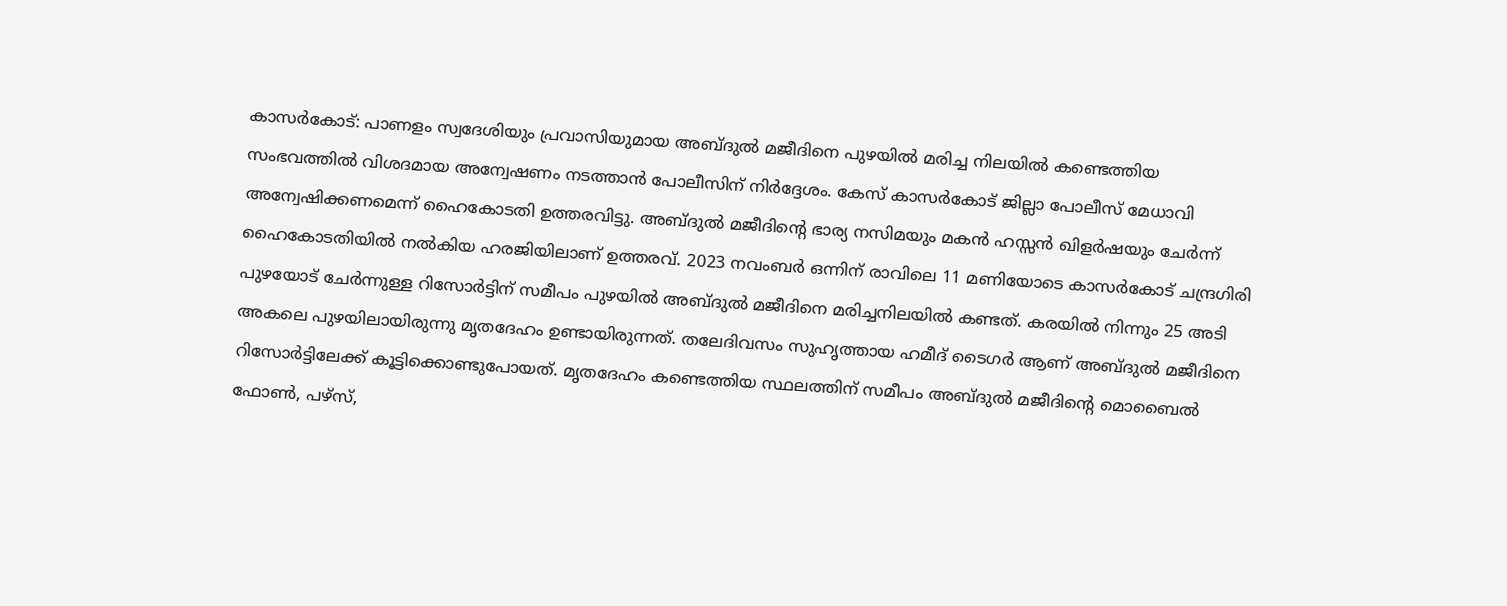കാസർകോട്: പാണളം സ്വദേശിയും പ്രവാസിയുമായ അബ്ദുൽ മജീദിനെ പുഴയിൽ മരിച്ച നിലയിൽ കണ്ടെത്തിയ സംഭവത്തിൽ വിശദമായ അന്വേഷണം നടത്താൻ പോലീസിന് നിർദ്ദേശം. കേസ് കാസർകോട് ജില്ലാ പോലീസ് മേധാവി അന്വേഷിക്കണമെന്ന് ഹൈകോടതി ഉത്തരവിട്ടു. അബ്ദുൽ മജീദിൻ്റെ ഭാര്യ നസിമയും മകൻ ഹസ്സൻ ഖിളർഷയും ചേർന്ന് ഹൈകോടതിയിൽ നൽകിയ ഹരജിയിലാണ് ഉത്തരവ്. 2023 നവംബർ ഒന്നിന് രാവിലെ 11 മണിയോടെ കാസർകോട് ചന്ദ്രഗിരി പുഴയോട് ചേർന്നുള്ള റിസോർട്ടിന് സമീപം പുഴയിൽ അബ്ദുൽ മജീദിനെ മരിച്ചനിലയിൽ കണ്ടത്. കരയിൽ നിന്നും 25 അടി അകലെ പുഴയിലായിരുന്നു മൃതദേഹം ഉണ്ടായിരുന്നത്. തലേദിവസം സുഹൃത്തായ ഹമീദ് ടൈഗർ ആണ് അബ്ദുൽ മജീദിനെ റിസോർട്ടിലേക്ക് കൂട്ടിക്കൊണ്ടുപോയത്. മൃതദേഹം കണ്ടെത്തിയ സ്ഥലത്തിന് സമീപം അബ്ദുൽ മജീദിൻ്റെ മൊബൈൽ ഫോൺ, പഴ്സ്,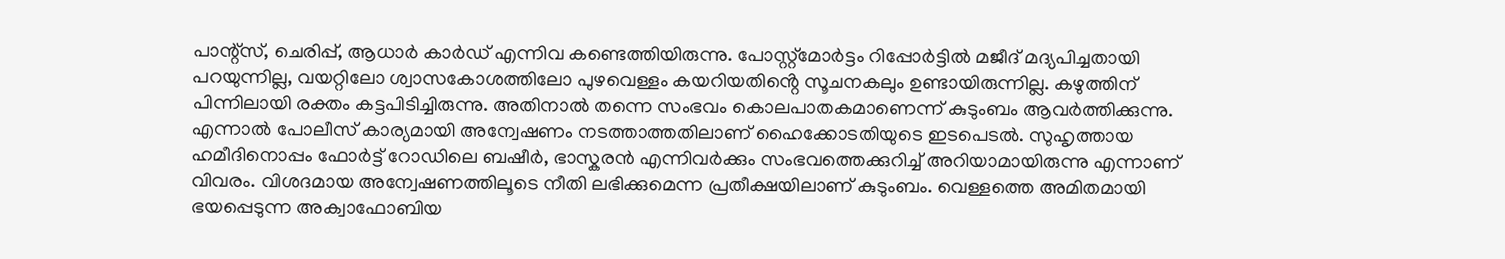പാന്റ്‌സ്, ചെരിപ്പ്, ആധാർ കാർഡ് എന്നിവ കണ്ടെത്തിയിരുന്നു. പോസ്റ്റ്‌മോർട്ടം റിപ്പോർട്ടിൽ മജീദ് മദ്യപിച്ചതായി പറയുന്നില്ല, വയറ്റിലോ ശ്വാസകോശത്തിലോ പുഴവെള്ളം കയറിയതിൻ്റെ സൂചനകലും ഉണ്ടായിരുന്നില്ല. കഴുത്തിന് പിന്നിലായി രക്തം കട്ടപിടിച്ചിരുന്നു. അതിനാൽ തന്നെ സംഭവം കൊലപാതകമാണെന്ന് കുടുംബം ആവർത്തിക്കുന്നു. എന്നാൽ പോലീസ് കാര്യമായി അന്വേഷണം നടത്താത്തതിലാണ് ഹൈക്കോടതിയുടെ ഇടപെടൽ. സുഹൃത്തായ ഹമീദിനൊപ്പം ഫോർട്ട് റോഡിലെ ബഷീർ, ഭാസ്കരൻ എന്നിവർക്കും സംഭവത്തെക്കുറിച്ച് അറിയാമായിരുന്നു എന്നാണ് വിവരം. വിശദമായ അന്വേഷണത്തിലൂടെ നീതി ലഭിക്കുമെന്ന പ്രതീക്ഷയിലാണ് കുടുംബം. വെള്ളത്തെ അമിതമായി ഭയപ്പെടുന്ന അക്വാഫോബിയ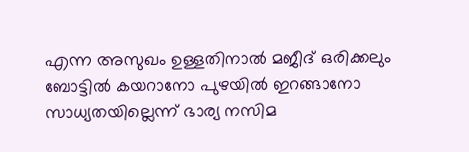എന്ന അസുഖം ഉള്ളതിനാൽ മജീദ് ഒരിക്കലും ബോട്ടിൽ കയറാനോ പുഴയിൽ ഇറങ്ങാനോ സാധ്യതയില്ലെന്ന് ഭാര്യ നസിമ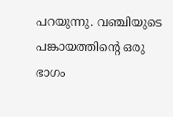പറയുന്നു. വഞ്ചിയുടെ പങ്കായത്തിൻ്റെ ഒരു ഭാഗം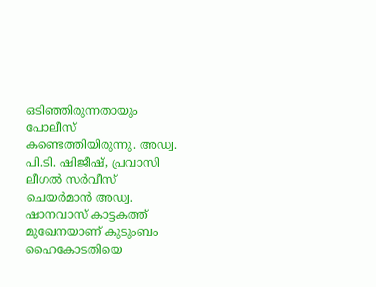ഒടിഞ്ഞിരുന്നതായും പോലീസ് കണ്ടെത്തിയിരുന്നു. അഡ്വ. പി.ടി. ഷിജീഷ്, പ്രവാസി ലീഗൽ സർവീസ് ചെയർമാൻ അഡ്വ. ഷാനവാസ് കാട്ടകത്ത് മുഖേനയാണ് കുടുംബം ഹൈകോടതിയെ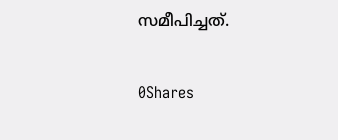സമീപിച്ചത്.

0Shares